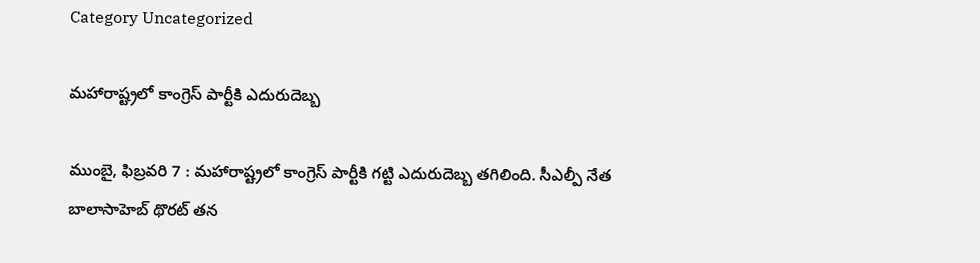Category Uncategorized

మహారాష్ట్రలో కాంగ్రెస్‌ ‌పార్టీకి ఎదురుదెబ్బ

ముంబై, ఫిబ్రవరి 7 : మహారాష్ట్రలో కాంగ్రెస్‌ ‌పార్టీకి గట్టి ఎదురుదెబ్బ తగిలింది. సీఎల్పీ నేత బాలాసాహెబ్‌ ‌థొరట్‌ ‌తన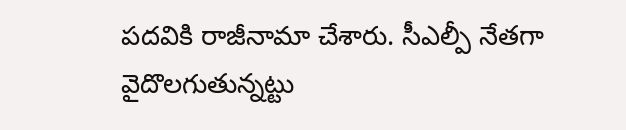పదవికి రాజీనామా చేశారు. సీఎల్పీ నేతగా వైదొలగుతున్నట్టు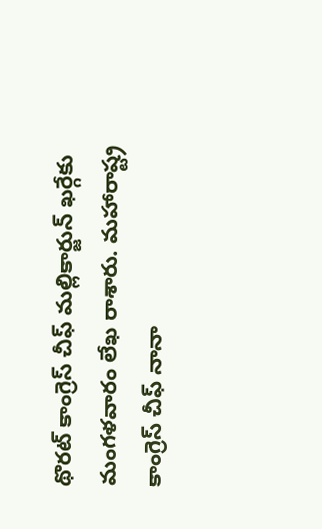థొరట్‌ ‌కాంగ్రెస్‌ ‌చీఫ్‌ ‌మల్లికార్జున్‌ ‌ఖర్గేకు మంగళవారం లేఖ రాశారు. మహారాష్ట్ర కాంగ్రెస్‌ ‌చీఫ్‌ ‌నానా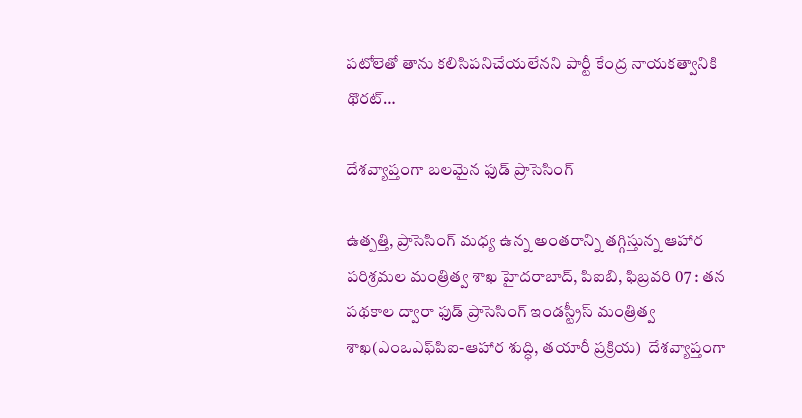పటోలెతో తాను కలిసిపనిచేయలేనని పార్టీ కేంద్ర నాయకత్వానికి థొరట్‌…

దేశవ్యాప్తంగా బలమైన ఫుడ్‌ ‌ప్రాసెసింగ్‌

ఉత్పత్తి, ప్రాసెసింగ్‌ ‌మధ్య ఉన్న అంతరాన్ని తగ్గిస్తున్న ఆహార పరిశ్రమల మంత్రిత్వ శాఖ హైదరాబాద్‌, పిఐబి, ఫిబ్రవరి 07 : తన పథకాల ద్వారా ఫుడ్‌ ‌ప్రాసెసింగ్‌ ఇం‌డస్ట్రీస్‌ ‌మంత్రిత్వ శాఖ(ఎంఒఎఫ్‌పిఐ-ఆహార శుద్ధి, తయారీ ప్రక్రియ)  దేశవ్యాప్తంగా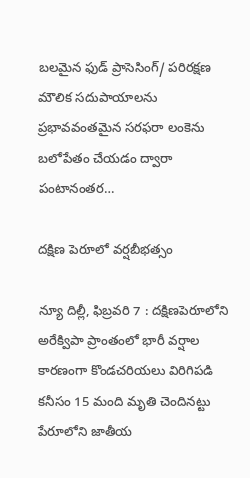బలమైన ఫుడ్‌ ‌ప్రాసెసింగ్‌/ పరిరక్షణ మౌలిక సదుపాయాలను ప్రభావవంతమైన సరఫరా లంకెను బలోపేతం చేయడం ద్వారా పంటానంతర…

దక్షిణ పెరూలో వర్షబీభత్సం

న్యూ దిల్లీ, ఫిబ్రవరి 7 : దక్షిణపెరూలోని అరేక్విపా ప్రాంతంలో భారీ వర్షాల కారణంగా కొండచరియలు విరిగిపడి కనీసం 15 మంది మృతి చెందినట్టు పేరూలోని జాతీయ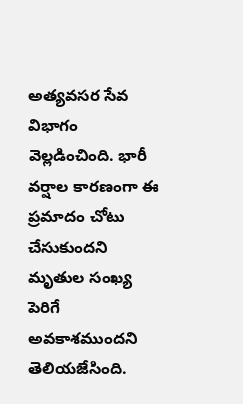అత్యవసర సేవ విభాగం వెల్లడించింది. భారీ వర్షాల కారణంగా ఈ ప్రమాదం చోటు చేసుకుందని మృతుల సంఖ్య పెరిగే అవకాశముందని తెలియజేసింది.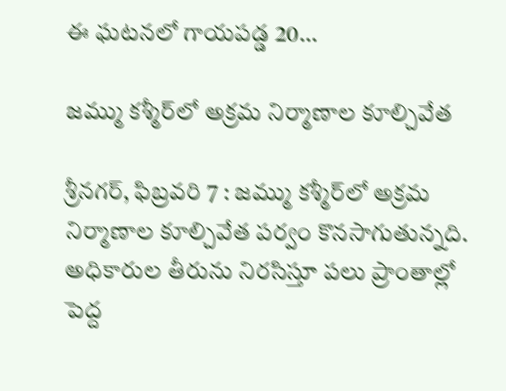ఈ ఘటనలో గాయపడ్డ 20…

జమ్ము కశ్మీర్‌లో అక్రమ నిర్మాణాల కూల్చివేత

శ్రీనగర్‌, ఫిబ్రవరి 7 : జమ్ము కశ్మీర్‌లో అక్రమ నిర్మాణాల కూల్చివేత పర్వం కొనసాగుతున్నది. అధికారుల తీరును నిరసిస్తూ పలు ప్రాంతాల్లో పెద్ద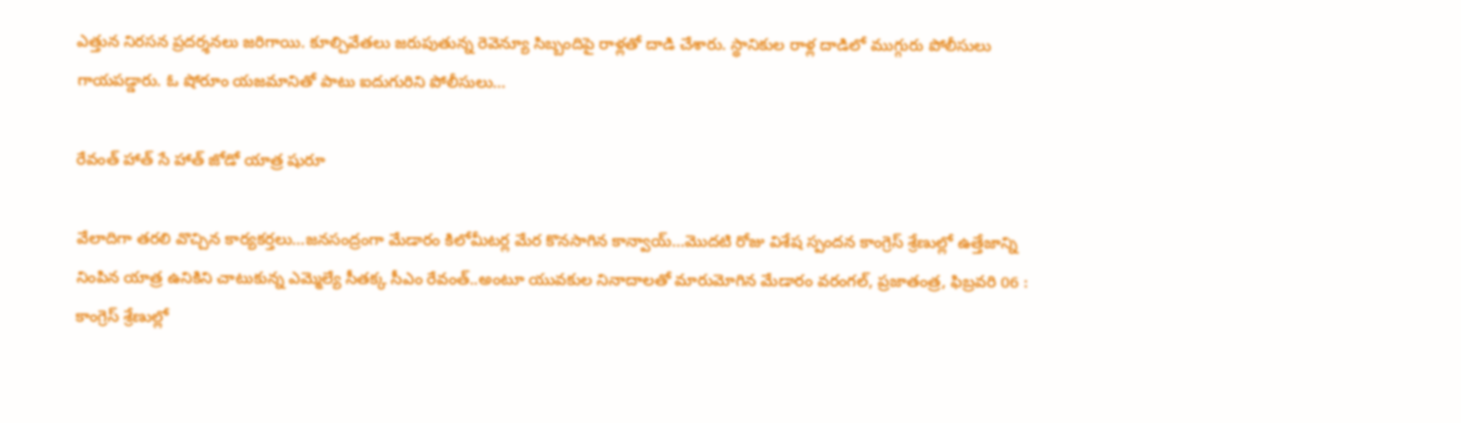ఎత్తున నిరసన ప్రదర్శనలు జరిగాయి. కూల్చివేతలు జరుపుతున్న రెవెన్యూ సిబ్బందిపై రాళ్లతో దాడి చేశారు. స్థానికుల రాళ్ల దాడిలో ముగ్గురు పోలీసులు గాయపడ్డారు. ఓ షోరూం యజమానితో పాటు ఐదుగురిని పోలీసులు…

రేవంత్‌ ‌హాత్‌ ‌సే హాత్‌ ‌జోడో యాత్ర షురూ

వేలాదిగా తరలి వొచ్చిన కార్యకర్తలు…జనసంద్రంగా మేడారం కిలోమీటర్ల మేర కొనసాగిన కాన్వాయ్‌…మొదటి రోజు విశేష స్పందన కాంగ్రెస్‌ ‌శ్రేణుల్లో ఉత్తేజాన్ని నింపిన యాత్ర ఉనికిని చాటుకున్న ఎమ్మెల్యే సీతక్క సీఎం రేవంత్‌..అం‌టూ యువకుల నినాదాలతో మారుమోగిన మేడారం వరంగల్‌, ప్రజాతంత్ర, ఫిబ్రవరి 06 : కాంగ్రెస్‌ ‌శ్రేణుల్లో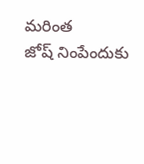మరింత జోష్‌ ‌నింపేందుకు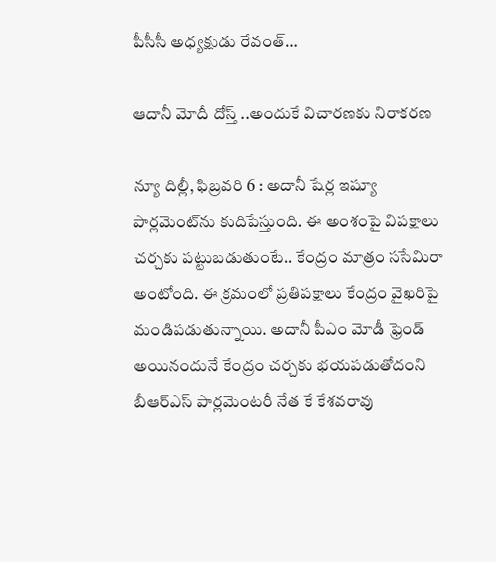పీసీసీ అధ్యక్షుడు రేవంత్‌…

ఆదానీ మోదీ దోస్త్ ..అం‌దుకే విచారణకు నిరాకరణ

న్యూ దిల్లీ, ఫిబ్రవరి 6 : అదానీ షేర్ల ఇష్యూ పార్లమెంట్‌ను కుదిపేస్తుంది. ఈ అంశంపై విపక్షాలు చర్చకు పట్టుబడుతుంటే.. కేంద్రం మాత్రం ససేమిరా అంటోంది. ఈ క్రమంలో ప్రతిపక్షాలు కేంద్రం వైఖరిపై మండిపడుతున్నాయి. అదానీ పీఎం మోడీ ఫ్రెండ్‌ అయినందునే కేంద్రం చర్చకు భయపడుతోదంని బీఆర్‌ఎస్‌ ‌పార్లమెంటరీ నేత కే కేశవరావు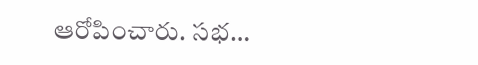ఆరోపించారు. సభ…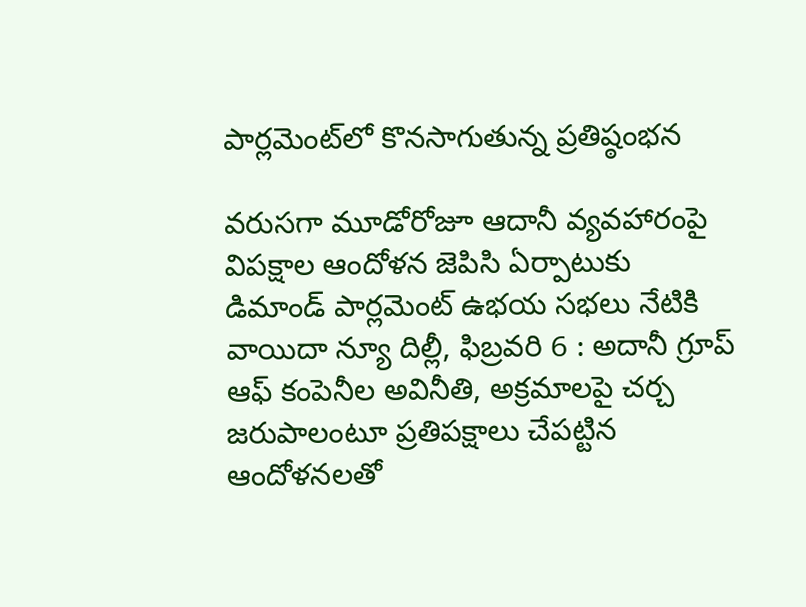పార్లమెంట్‌లో కొనసాగుతున్న ప్రతిష్ఠంభన

వరుసగా మూడోరోజూ ఆదానీ వ్యవహారంపై విపక్షాల ఆందోళన జెపిసి ఏర్పాటుకు డిమాండ్‌ ‌పార్లమెంట్‌ ఉభయ సభలు నేటికి వాయిదా న్యూ దిల్లీ, ఫిబ్రవరి 6 : అదానీ గ్రూప్‌ ఆఫ్‌ ‌కంపెనీల అవినీతి, అక్రమాలపై చర్చ జరుపాలంటూ ప్రతిపక్షాలు చేపట్టిన ఆందోళనలతో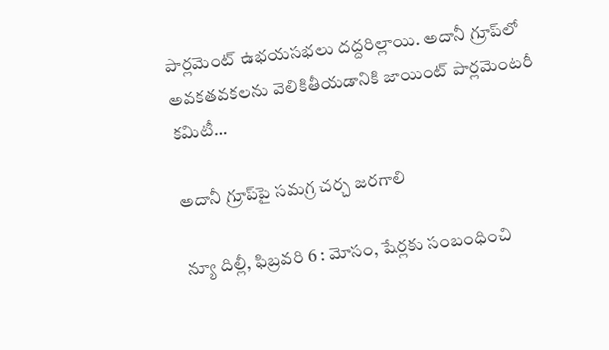పార్లమెంట్‌ ఉభయసభలు దద్దరిల్లాయి. అదానీ గ్రూప్‌లో అవకతవకలను వెలికితీయడానికి జాయింట్‌ ‌పార్లమెంటరీ కమిటీ…

అదానీ గ్రూప్‌పై సమగ్ర చర్చ జరగాలి

న్యూ దిల్లీ, ఫిబ్రవరి 6 : మోసం, షేర్లకు సంబంధించి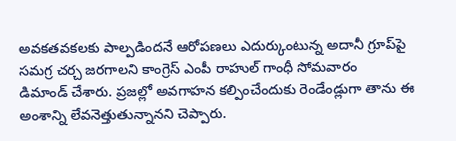అవకతవకలకు పాల్పడిందనే ఆరోపణలు ఎదుర్కుంటున్న అదానీ గ్రూప్‌పై సమగ్ర చర్చ జరగాలని కాంగ్రెస్‌ ఎం‌పీ రాహుల్‌ ‌గాంధీ సోమవారం డిమాండ్‌ ‌చేశారు. ప్రజల్లో అవగాహన కల్పించేందుకు రెండేండ్లుగా తాను ఈ అంశాన్ని లేవనెత్తుతున్నానని చెప్పారు.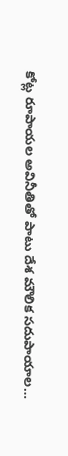కోట్ల రూపాయల అవినీతితో పాటు దేశ మౌలిక సదుపాయాల…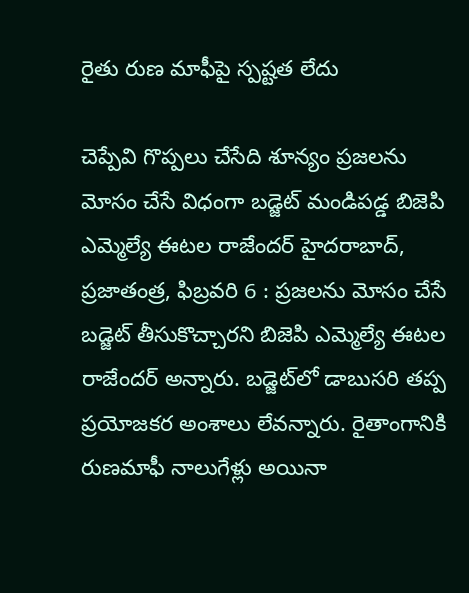రైతు రుణ మాఫీపై స్పష్టత లేదు

చెప్పేవి గొప్పలు చేసేది శూన్యం ప్రజలను మోసం చేసే విధంగా బడ్జెట్‌ ‌మండిపడ్డ బిజెపి ఎమ్మెల్యే ఈటల రాజేందర్‌ ‌హైదరాబాద్‌, ప్రజాతంత్ర, ఫిబ్రవరి 6 : ప్రజలను మోసం చేసే బడ్జెట్‌ ‌తీసుకొచ్చారని బిజెపి ఎమ్మెల్యే ఈటల రాజేందర్‌ అన్నారు. బడ్జెట్‌లో డాబుసరి తప్ప ప్రయోజకర అంశాలు లేవన్నారు. రైతాంగానికి రుణమాఫీ నాలుగేళ్లు అయినా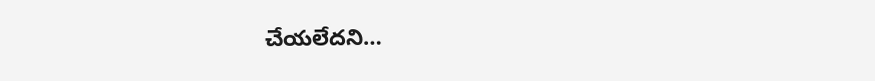చేయలేదని…